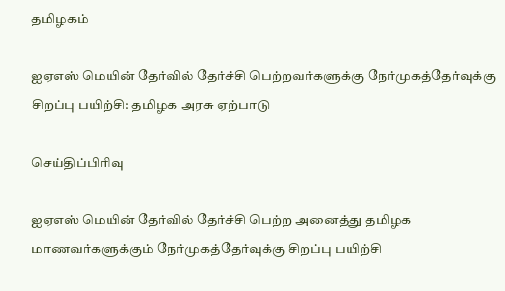தமிழகம்

ஐஏஎஸ் மெயின் தேர்வில் தேர்ச்சி பெற்றவர்களுக்கு நேர்முகத்தேர்வுக்கு சிறப்பு பயிற்சி: தமிழக அரசு ஏற்பாடு

செய்திப்பிரிவு

ஐஏஎஸ் மெயின் தேர்வில் தேர்ச்சி பெற்ற அனைத்து தமிழக மாணவர்களுக்கும் நேர்முகத்தேர்வுக்கு சிறப்பு பயிற்சி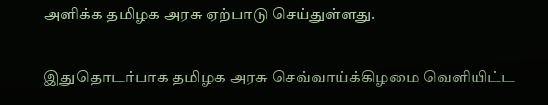அளிக்க தமிழக அரசு ஏற்பாடு செய்துள்ளது.

இதுதொடர்பாக தமிழக அரசு செவ்வாய்க்கிழமை வெளியிட்ட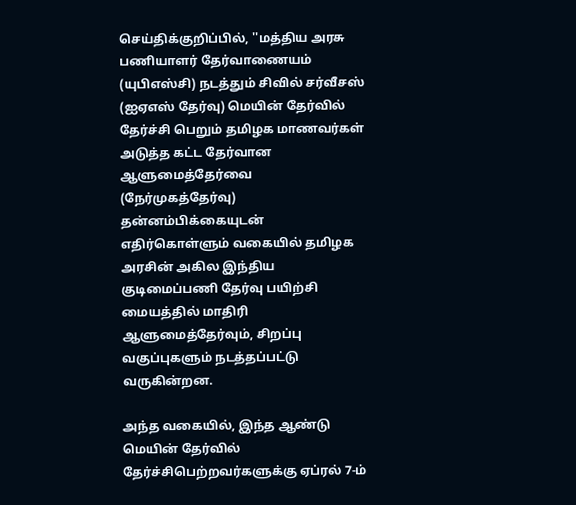செய்திக்குறிப்பில், ''மத்திய அரசு பணியாளர் தேர்வாணையம் (யுபிஎஸ்சி) நடத்தும் சிவில் சர்வீசஸ் (ஐஏஎஸ் தேர்வு) மெயின் தேர்வில் தேர்ச்சி பெறும் தமிழக மாணவர்கள் அடுத்த கட்ட தேர்வான ஆளுமைத்தேர்வை (நேர்முகத்தேர்வு) தன்னம்பிக்கையுடன் எதிர்கொள்ளும் வகையில் தமிழக அரசின் அகில இந்திய குடிமைப்பணி தேர்வு பயிற்சி மையத்தில் மாதிரி ஆளுமைத்தேர்வும், சிறப்பு வகுப்புகளும் நடத்தப்பட்டு வருகின்றன.

அந்த வகையில், இந்த ஆண்டு மெயின் தேர்வில் தேர்ச்சிபெற்றவர்களுக்கு ஏப்ரல் 7-ம்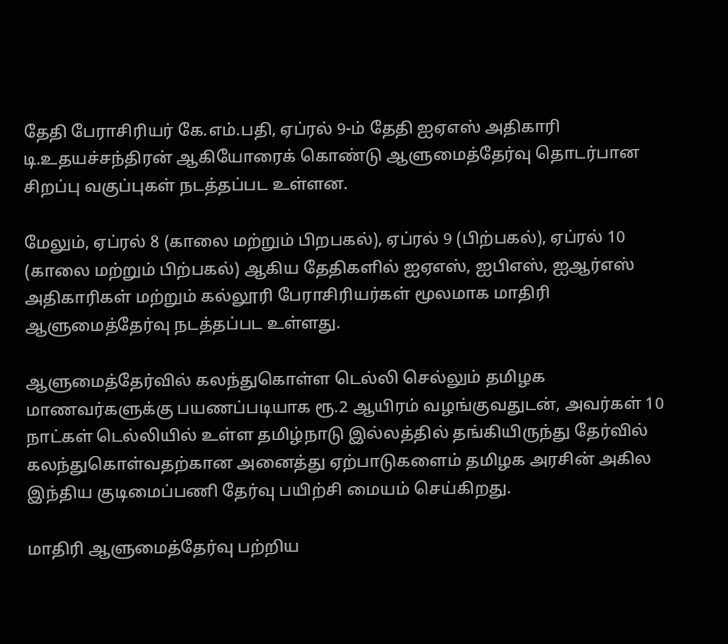தேதி பேராசிரியர் கே.எம்.பதி, ஏப்ரல் 9-ம் தேதி ஐஏஎஸ் அதிகாரி டி.உதயச்சந்திரன் ஆகியோரைக் கொண்டு ஆளுமைத்தேர்வு தொடர்பான சிறப்பு வகுப்புகள் நடத்தப்பட உள்ளன.

மேலும், ஏப்ரல் 8 (காலை மற்றும் பிறபகல்), ஏப்ரல் 9 (பிற்பகல்), ஏப்ரல் 10 (காலை மற்றும் பிற்பகல்) ஆகிய தேதிகளில் ஐஏஎஸ், ஐபிஎஸ், ஐஆர்எஸ் அதிகாரிகள் மற்றும் கல்லூரி பேராசிரியர்கள் மூலமாக மாதிரி ஆளுமைத்தேர்வு நடத்தப்பட உள்ளது.

ஆளுமைத்தேர்வில் கலந்துகொள்ள டெல்லி செல்லும் தமிழக மாணவர்களுக்கு பயணப்படியாக ரூ.2 ஆயிரம் வழங்குவதுடன், அவர்கள் 10 நாட்கள் டெல்லியில் உள்ள தமிழ்நாடு இல்லத்தில் தங்கியிருந்து தேர்வில் கலந்துகொள்வதற்கான அனைத்து ஏற்பாடுகளைம் தமிழக அரசின் அகில இந்திய குடிமைப்பணி தேர்வு பயிற்சி மையம் செய்கிறது.

மாதிரி ஆளுமைத்தேர்வு பற்றிய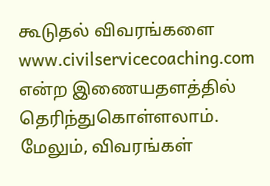கூடுதல் விவரங்களை www.civilservicecoaching.com என்ற இணையதளத்தில் தெரிந்துகொள்ளலாம். மேலும், விவரங்கள்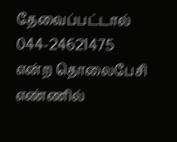தேவைப்பட்டால் 044-24621475 என்ற தொலைபேசி எண்ணில்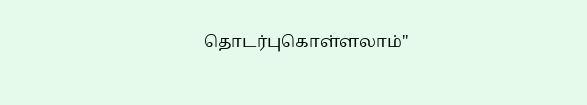தொடர்புகொள்ளலாம்''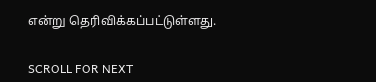என்று தெரிவிக்கப்பட்டுள்ளது.


SCROLL FOR NEXT